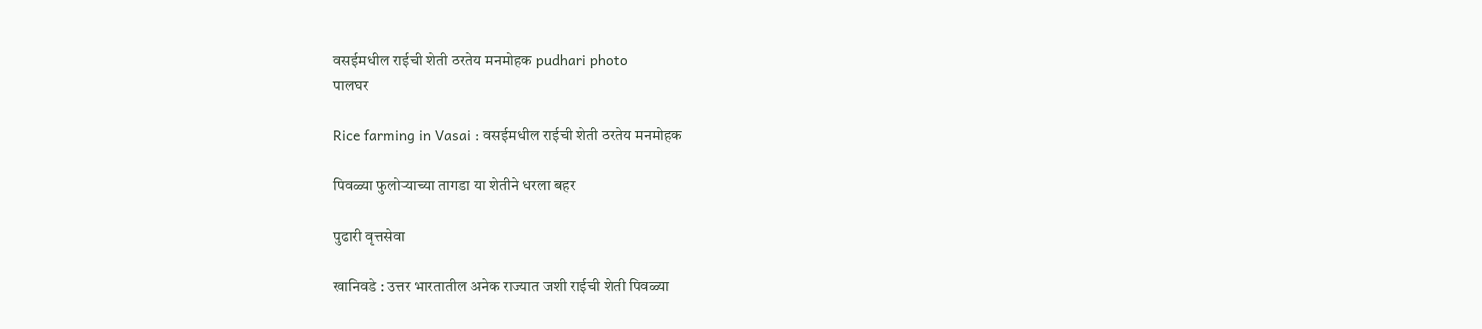वसईमधील राईची शेती ठरतेय मनमोहक pudhari photo
पालघर

Rice farming in Vasai : वसईमधील राईची शेती ठरतेय मनमोहक

पिवळ्या फुलोऱ्याच्या तागडा या शेतीने धरला बहर

पुढारी वृत्तसेवा

खानिवडे : उत्तर भारतातील अनेक राज्यात जशी राईची शेती पिवळ्या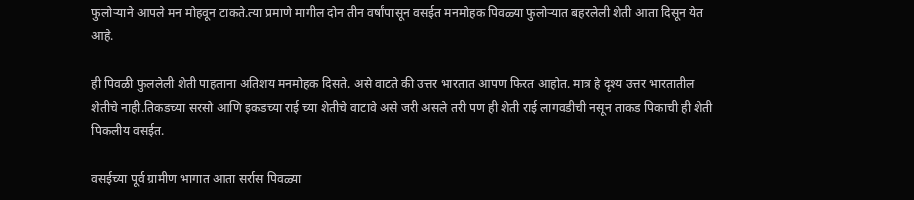फुलोऱ्याने आपले मन मोहवून टाकते.त्या प्रमाणे मागील दोन तीन वर्षांपासून वसईत मनमोहक पिवळ्या फुलोऱ्यात बहरलेली शेती आता दिसून येत आहे.

ही पिवळी फुललेली शेती पाहताना अतिशय मनमोहक दिसते. असे वाटते की उत्तर भारतात आपण फिरत आहोत. मात्र हे दृश्य उत्तर भारतातील शेतीचे नाही.तिकडच्या सरसो आणि इकडच्या राई च्या शेतीचे वाटावे असे जरी असले तरी पण ही शेती राई लागवडीची नसून ताकड पिकाची ही शेती पिकलीय वसईत.

वसईच्या पूर्व ग्रामीण भागात आता सर्रास पिवळ्या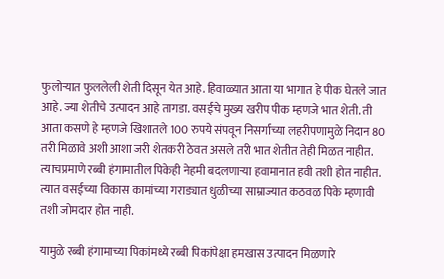फुलोऱ्यात फुललेली शेती दिसून येत आहे. हिवाळ्यात आता या भागात हे पीक घेतले जात आहे. ज्या शेतीचे उत्पादन आहे तागडा. वसईचे मुख्य खरीप पीक म्हणजे भात शेती. ती आता कसणे हे म्हणजे खिशातले 100 रुपये संपवून निसर्गाच्या लहरीपणामुळे निदान 80 तरी मिळावे अशी आशा जरी शेतकरी ठेवत असले तरी भात शेतीत तेही मिळत नाहीत. त्याचप्रमाणे रब्बी हंगामातील पिकेही नेहमी बदलणाऱ्या हवामानात हवी तशी होत नाहीत. त्यात वसईच्या विकास कामांच्या गराड्यात धुळीच्या साम्राज्यात कठवळ पिके म्हणावी तशी जोमदार होत नाही.

यामुळे रब्बी हंगामाच्या पिकांमध्ये रब्बी पिकांपेक्षा हमखास उत्पादन मिळणारे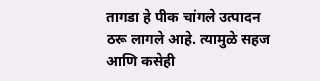तागडा हे पीक चांगले उत्पादन ठरू लागले आहे. त्यामुळे सहज आणि कसेही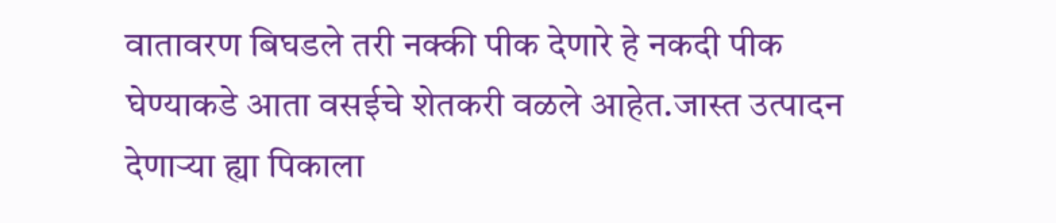वातावरण बिघडले तरी नक्की पीक देणारे हे नकदी पीक घेण्याकडे आता वसईचे शेतकरी वळले आहेत.जास्त उत्पादन देणाऱ्या ह्या पिकाला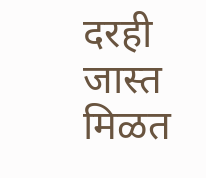दरही जास्त मिळत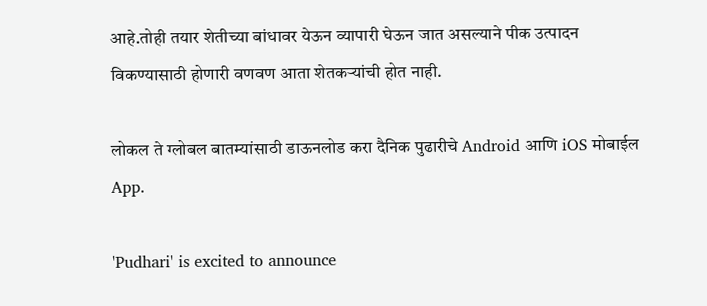आहे.तोही तयार शेतीच्या बांधावर येऊन व्यापारी घेऊन जात असल्याने पीक उत्पादन विकण्यासाठी होणारी वणवण आता शेतकऱ्यांची होत नाही.

लोकल ते ग्लोबल बातम्यांसाठी डाऊनलोड करा दैनिक पुढारीचे Android आणि iOS मोबाईल App.

'Pudhari' is excited to announce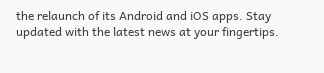the relaunch of its Android and iOS apps. Stay updated with the latest news at your fingertips.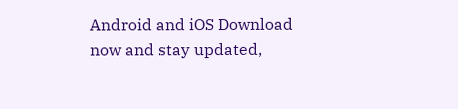Android and iOS Download now and stay updated,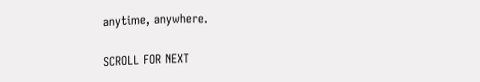anytime, anywhere.

SCROLL FOR NEXT